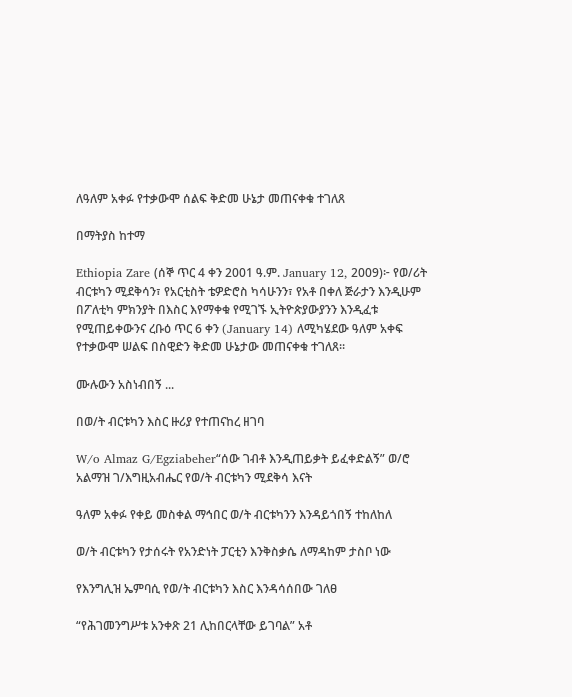ለዓለም አቀፉ የተቃውሞ ሰልፍ ቅድመ ሁኔታ መጠናቀቁ ተገለጸ

በማትያስ ከተማ

Ethiopia Zare (ሰኞ ጥር 4 ቀን 2001 ዓ.ም. January 12, 2009)፦ የወ/ሪት ብርቱካን ሚደቅሳን፣ የአርቲስት ቴዎድሮስ ካሳሁንን፣ የአቶ በቀለ ጅራታን እንዲሁም በፖለቲካ ምክንያት በእስር እየማቀቁ የሚገኙ ኢትዮጵያውያንን እንዲፈቱ የሚጠይቀውንና ረቡዕ ጥር 6 ቀን (January 14) ለሚካሄደው ዓለም አቀፍ የተቃውሞ ሠልፍ በስዊድን ቅድመ ሁኔታው መጠናቀቁ ተገለጸ።

ሙሉውን አስነብበኝ ...

በወ/ት ብርቱካን እስር ዙሪያ የተጠናከረ ዘገባ

W/o Almaz G/Egziabeher“ሰው ገብቶ እንዲጠይቃት ይፈቀድልኝ” ወ/ሮ አልማዝ ገ/እግዚአብሔር የወ/ት ብርቱካን ሚደቅሳ እናት

ዓለም አቀፉ የቀይ መስቀል ማኅበር ወ/ት ብርቱካንን እንዳይጎበኝ ተከለከለ

ወ/ት ብርቱካን የታሰሩት የአንድነት ፓርቲን እንቅስቃሴ ለማዳከም ታስቦ ነው

የእንግሊዝ ኤምባሲ የወ/ት ብርቱካን እስር እንዳሳሰበው ገለፀ

“የሕገመንግሥቱ አንቀጽ 21 ሊከበርላቸው ይገባል” አቶ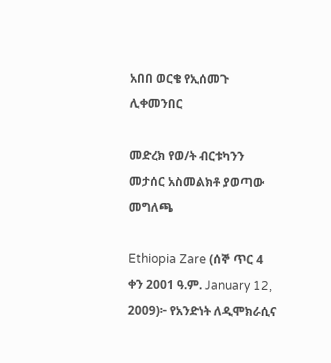አበበ ወርቄ የኢሰመጉ ሊቀመንበር

መድረክ የወ/ት ብርቱካንን መታሰር አስመልክቶ ያወጣው መግለጫ

Ethiopia Zare (ሰኞ ጥር 4 ቀን 2001 ዓ.ም. January 12, 2009)፦ የአንድነት ለዲሞክራሲና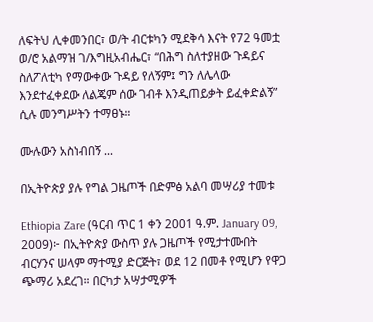ለፍትህ ሊቀመንበር፣ ወ/ት ብርቱካን ሚደቅሳ እናት የ72 ዓመቷ ወ/ሮ አልማዝ ገ/እግዚአብሔር፣ “በሕግ ስለተያዘው ጉዳይና ስለፖለቲካ የማውቀው ጉዳይ የለኝም፤ ግን ለሌላው እንደተፈቀደው ለልጄም ሰው ገብቶ እንዲጠይቃት ይፈቀድልኝ” ሲሉ መንግሥትን ተማፀኑ።

ሙሉውን አስነብበኝ ...

በኢትዮጵያ ያሉ የግል ጋዜጦች በድምፅ አልባ መሣሪያ ተመቱ

Ethiopia Zare (ዓርብ ጥር 1 ቀን 2001 ዓ.ም. January 09, 2009)፦ በኢትዮጵያ ውስጥ ያሉ ጋዜጦች የሚታተሙበት ብርሃንና ሠላም ማተሚያ ድርጅት፣ ወደ 12 በመቶ የሚሆን የዋጋ ጭማሪ አደረገ። በርካታ አሣታሚዎች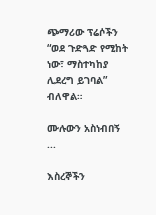ጭማሪው ፕሬሶችን “ወደ ጉድጓድ የሚከት ነው፣ ማስተካከያ ሊደረግ ይገባል” ብለዋል።

ሙሉውን አስነብበኝ ...

እስረኞችን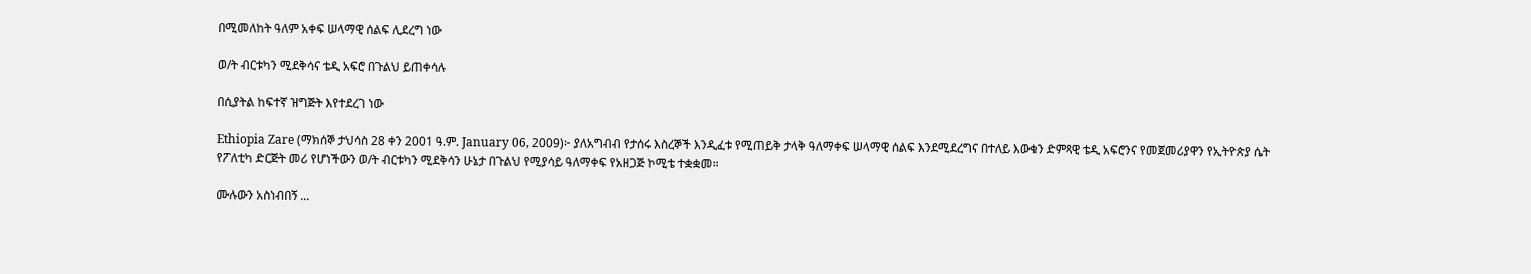በሚመለከት ዓለም አቀፍ ሠላማዊ ሰልፍ ሊደረግ ነው

ወ/ት ብርቱካን ሚደቅሳና ቴዲ አፍሮ በጉልህ ይጠቀሳሉ

በሲያትል ከፍተኛ ዝግጅት እየተደረገ ነው

Ethiopia Zare (ማክሰኞ ታህሳስ 28 ቀን 2001 ዓ.ም. January 06, 2009)፦ ያለአግብብ የታሰሩ እስረኞች እንዲፈቱ የሚጠይቅ ታላቅ ዓለማቀፍ ሠላማዊ ሰልፍ እንደሚደረግና በተለይ እውቁን ድምጻዊ ቴዲ አፍሮንና የመጀመሪያዋን የኢትዮጵያ ሴት የፖለቲካ ድርጅት መሪ የሆነችውን ወ/ት ብርቱካን ሚደቅሳን ሁኔታ በጉልህ የሚያሳይ ዓለማቀፍ የአዘጋጅ ኮሚቴ ተቋቋመ።

ሙሉውን አስነብበኝ ...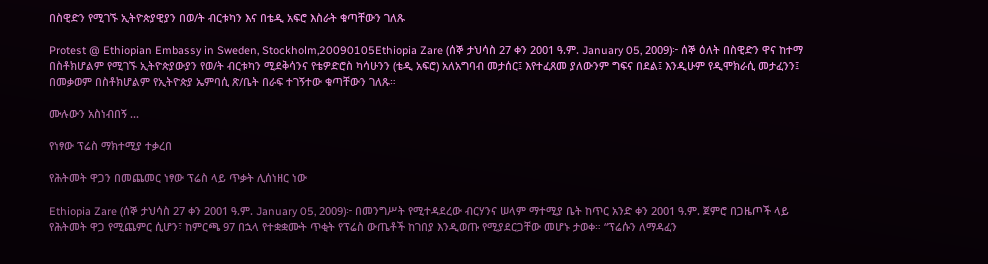በስዊድን የሚገኙ ኢትዮጵያዊያን በወ/ት ብርቱካን እና በቴዲ አፍሮ እስራት ቁጣቸውን ገለጹ

Protest @ Ethiopian Embassy in Sweden, Stockholm,20090105Ethiopia Zare (ሰኞ ታህሳስ 27 ቀን 2001 ዓ.ም. January 05, 2009)፦ ሰኞ ዕለት በስዊድን ዋና ከተማ በስቶክሆልም የሚገኙ ኢትዮጵያውያን የወ/ት ብርቱካን ሚደቅሳንና የቴዎድሮስ ካሳሁንን (ቴዲ አፍሮ) አለአግባብ መታሰር፤ እየተፈጸመ ያለውንም ግፍና በደል፤ እንዲሁም የዲሞክራሲ መታፈንን፤ በመቃወም በስቶክሆልም የኢትዮጵያ ኤምባሲ ጽ/ቤት በራፍ ተገኝተው ቁጣቸውን ገለጹ።

ሙሉውን አስነብበኝ ...

የነፃው ፕሬስ ማክተሚያ ተቃረበ

የሕትመት ዋጋን በመጨመር ነፃው ፕሬስ ላይ ጥቃት ሊሰነዘር ነው

Ethiopia Zare (ሰኞ ታህሳስ 27 ቀን 2001 ዓ.ም. January 05, 2009)፦ በመንግሥት የሚተዳደረው ብርሃንና ሠላም ማተሚያ ቤት ከጥር አንድ ቀን 2001 ዓ.ም. ጀምሮ በጋዜጦች ላይ የሕትመት ዋጋ የሚጨምር ሲሆን፣ ከምርጫ 97 በኋላ የተቋቋሙት ጥቂት የፕሬስ ውጤቶች ከገበያ እንዲወጡ የሚያደርጋቸው መሆኑ ታወቀ። “ፕሬሱን ለማዳፈን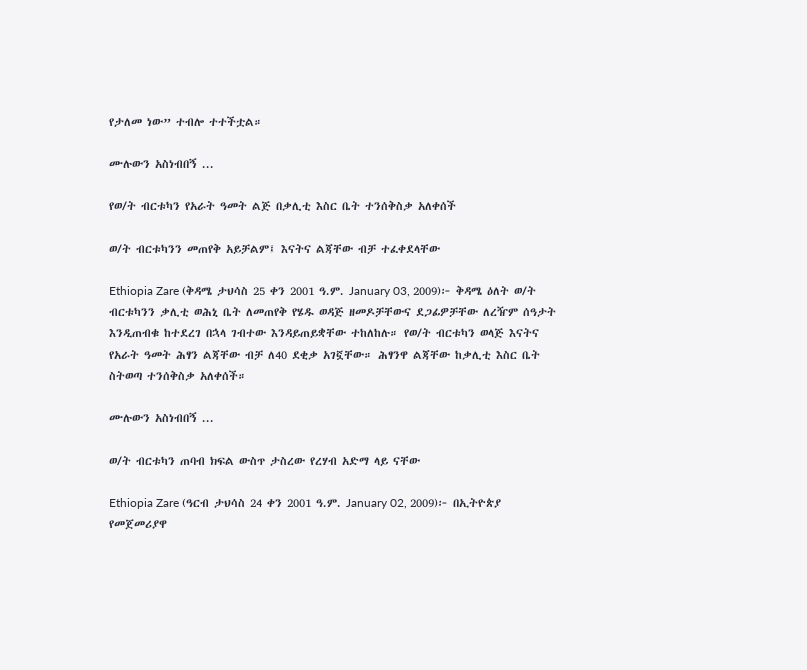የታለመ ነው” ተብሎ ተተችቷል።

ሙሉውን አስነብበኝ ...

የወ/ት ብርቱካን የአራት ዓመት ልጅ በቃሊቲ እስር ቤት ተንሰቅስቃ አለቀሰች

ወ/ት ብርቱካንን መጠየቅ አይቻልም፤ እናትና ልጃቸው ብቻ ተፈቀደላቸው

Ethiopia Zare (ቅዳሜ ታህሳስ 25 ቀን 2001 ዓ.ም. January 03, 2009)፦ ቅዳሜ ዕለት ወ/ት ብርቱካንን ቃሊቲ ወሕኒ ቤት ለመጠየቅ የሄዱ ወዳጅ ዘመዶቻቸውና ደጋፊዎቻቸው ለረዥም ሰዓታት እንዲጠብቁ ከተደረገ በኋላ ገብተው እንዳይጠይቋቸው ተከለከሉ። የወ/ት ብርቱካን ወላጅ እናትና የአራት ዓመት ሕፃን ልጃቸው ብቻ ለ40 ደቂቃ አገኟቸው። ሕፃንዋ ልጃቸው ከቃሊቲ እስር ቤት ስትወጣ ተንሰቅስቃ አለቀሰች።

ሙሉውን አስነብበኝ ...

ወ/ት ብርቱካን ጠባብ ክፍል ውስጥ ታስረው የረሃብ አድማ ላይ ናቸው

Ethiopia Zare (ዓርብ ታህሳስ 24 ቀን 2001 ዓ.ም. January 02, 2009)፦ በኢትዮጵያ የመጀመሪያዋ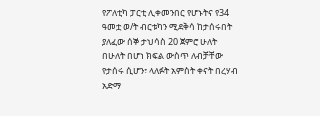የፖለቲካ ፓርቲ ሊቀመንበር የሆኑትና የ34 ዓመቷ ወ/ት ብርቱካን ሚደቅሳ ከታሰሩበት ያለፈው ሰኞ ታህሳስ 20 ጀምሮ ሁለት በሁለት በሆነ ክፍል ውስጥ ለብቻቸው የታሰሩ ሲሆን፣ ላለፉት አምስት ቀናት በረሃብ አድማ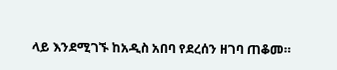ላይ እንደሚገኙ ከአዲስ አበባ የደረሰን ዘገባ ጠቆመ።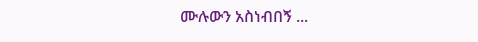ሙሉውን አስነብበኝ ...